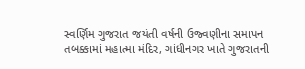સ્વર્ણિમ ગુજરાત જયંતી વર્ષની ઉજ્વણીના સમાપન તબક્કામાં મહાત્મા મંદિર, ગાંધીનગર ખાતે ગુજરાતની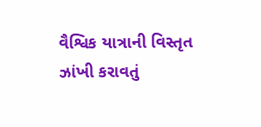વૈશ્વિક યાત્રાની વિસ્તૃત ઝાંખી કરાવતું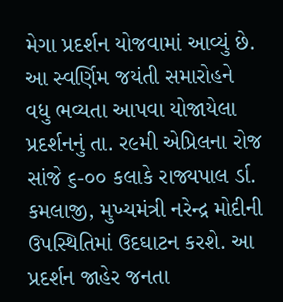મેગા પ્રદર્શન યોજવામાં આવ્યું છે. આ સ્વર્ણિમ જયંતી સમારોહને વધુ ભવ્યતા આપવા યોજાયેલા પ્રદર્શનનું તા. ર૯મી એપ્રિલના રોજ સાંજે ૬-૦૦ કલાકે રાજ્યપાલ ર્ડા. કમલાજી, મુખ્યમંત્રી નરેન્દ્ર મોદીની ઉપસ્થિતિમાં ઉદઘાટન કરશે. આ પ્રદર્શન જાહેર જનતા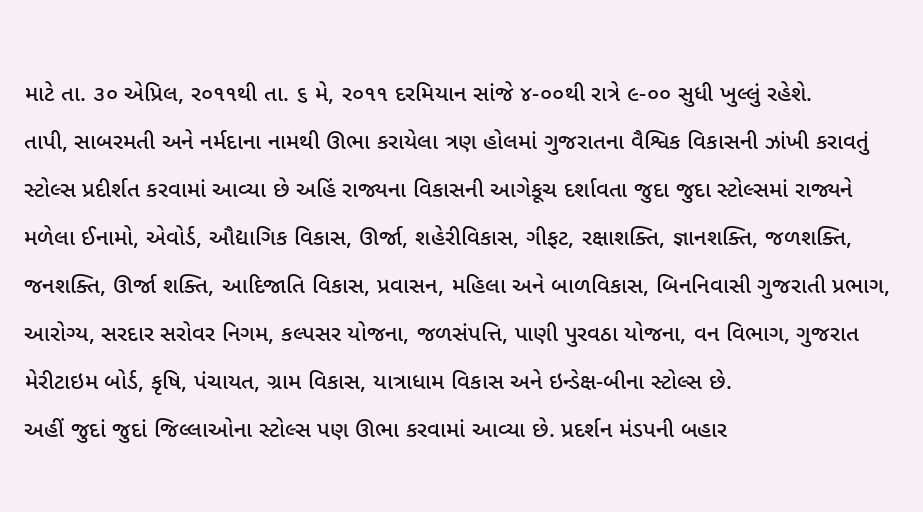માટે તા. ૩૦ એપ્રિલ, ર૦૧૧થી તા. ૬ મે, ર૦૧૧ દરમિયાન સાંજે ૪-૦૦થી રાત્રે ૯-૦૦ સુધી ખુલ્લું રહેશે.
તાપી, સાબરમતી અને નર્મદાના નામથી ઊભા કરાયેલા ત્રણ હોલમાં ગુજરાતના વૈશ્વિક વિકાસની ઝાંખી કરાવતું સ્ટોલ્સ પ્રદીર્શત કરવામાં આવ્યા છે અહિં રાજ્યના વિકાસની આગેકૂચ દર્શાવતા જુદા જુદા સ્ટોલ્સમાં રાજ્યને મળેલા ઈનામો, એવોર્ડ, ઔદ્યાગિક વિકાસ, ઊર્જા, શહેરીવિકાસ, ગીફટ, રક્ષાશક્તિ, જ્ઞાનશક્તિ, જળશક્તિ, જનશક્તિ, ઊર્જા શક્તિ, આદિજાતિ વિકાસ, પ્રવાસન, મહિલા અને બાળવિકાસ, બિનનિવાસી ગુજરાતી પ્રભાગ, આરોગ્ય, સરદાર સરોવર નિગમ, કલ્પસર યોજના, જળસંપત્તિ, પાણી પુરવઠા યોજના, વન વિભાગ, ગુજરાત મેરીટાઇમ બોર્ડ, કૃષિ, પંચાયત, ગ્રામ વિકાસ, યાત્રાધામ વિકાસ અને ઇન્ડેક્ષ-બીના સ્ટોલ્સ છે.
અહીં જુદાં જુદાં જિલ્લાઓના સ્ટોલ્સ પણ ઊભા કરવામાં આવ્યા છે. પ્રદર્શન મંડપની બહાર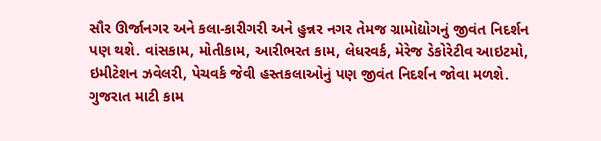સૌર ઊર્જાનગર અને કલા-કારીગરી અને હુન્નર નગર તેમજ ગ્રામોદ્યોગનું જીવંત નિદર્શન પણ થશે. વાંસકામ, મોતીકામ, આરીભરત કામ, લેધરવર્ક, મેરેજ ડેકોરેટીવ આઇટમો, ઇમીટેશન ઝવેલરી, પેચવર્ક જેવી હસ્તકલાઓનું પણ જીવંત નિદર્શન જોવા મળશે.
ગુજરાત માટી કામ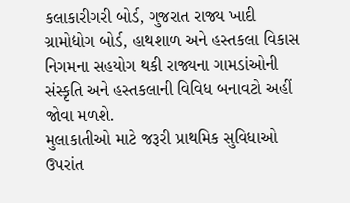કલાકારીગરી બોર્ડ, ગુજરાત રાજ્ય ખાદી ગ્રામોદ્યોગ બોર્ડ, હાથશાળ અને હસ્તકલા વિકાસ નિગમના સહયોગ થકી રાજ્યના ગામડાંઓની સંસ્કૃતિ અને હસ્તકલાની વિવિધ બનાવટો અહીં જોવા મળશે.
મુલાકાતીઓ માટે જરૂરી પ્રાથમિક સુવિધાઓ ઉપરાંત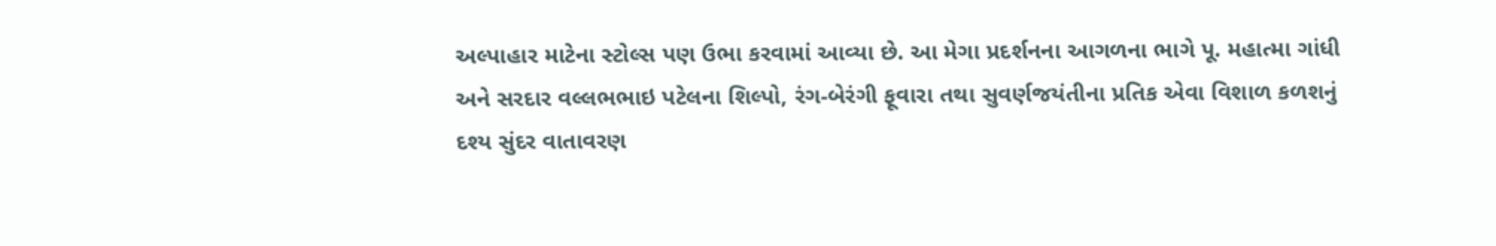અલ્પાહાર માટેના સ્ટોલ્સ પણ ઉભા કરવામાં આવ્યા છે. આ મેગા પ્રદર્શનના આગળના ભાગે પૂ. મહાત્મા ગાંધી અને સરદાર વલ્લભભાઇ પટેલના શિલ્પો, રંગ-બેરંગી ફૂવારા તથા સુવર્ણજયંતીના પ્રતિક એવા વિશાળ કળશનું દશ્ય સુંદર વાતાવરણ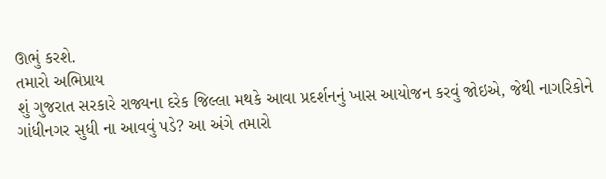ઊભું કરશે.
તમારો અભિપ્રાય
શું ગુજરાત સરકારે રાજ્યના દરેક જિલ્લા મથકે આવા પ્રદર્શનનું ખાસ આયોજન કરવું જોઇએ, જેથી નાગરિકોને ગાંધીનગર સુધી ના આવવું પડે? આ અંગે તમારો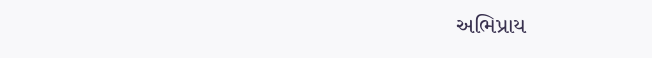અભિપ્રાય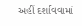અહીં દર્શાવવામાં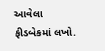આવેલા ફીડબેકમાં લખો.